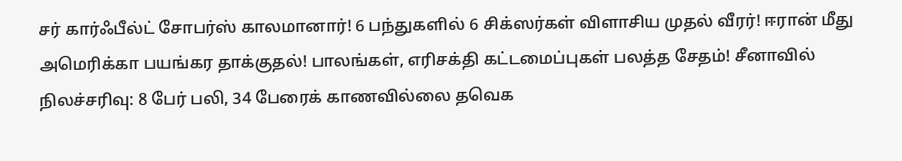சர் கார்ஃபீல்ட் சோபர்ஸ் காலமானார்! 6 பந்துகளில் 6 சிக்ஸர்கள் விளாசிய முதல் வீரர்! ஈரான் மீது அமெரிக்கா பயங்கர தாக்குதல்! பாலங்கள், எரிசக்தி கட்டமைப்புகள் பலத்த சேதம்! சீனாவில் நிலச்சரிவு: 8 பேர் பலி, 34 பேரைக் காணவில்லை தவெக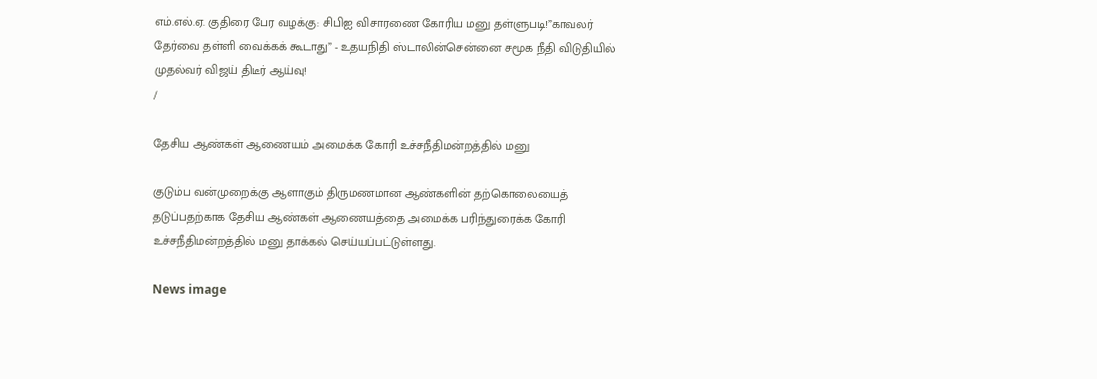எம்.எல்.ஏ. குதிரை பேர வழக்கு: சிபிஐ விசாரணை கோரிய மனு தள்ளுபடி!”காவலர் தேர்வை தள்ளி வைக்கக் கூடாது” - உதயநிதி ஸ்டாலின்சென்னை சமூக நீதி விடுதியில் முதல்வர் விஜய் திடீர் ஆய்வு!
/

தேசிய ஆண்கள் ஆணையம் அமைக்க கோரி உச்சநீதிமன்றத்தில் மனு

குடும்ப வன்முறைக்கு ஆளாகும் திருமணமான ஆண்களின் தற்கொலையைத் தடுப்பதற்காக தேசிய ஆண்கள் ஆணையத்தை அமைக்க பரிந்துரைக்க கோரி உச்சநீதிமன்றத்தில் மனு தாக்கல் செய்யப்பட்டுள்ளது.

News image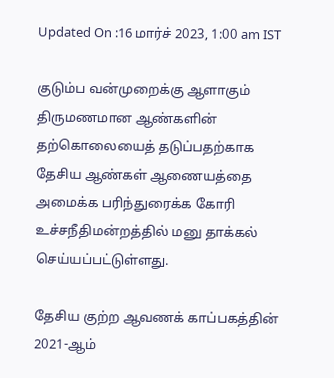Updated On :16 மார்ச் 2023, 1:00 am IST

குடும்ப வன்முறைக்கு ஆளாகும் திருமணமான ஆண்களின் தற்கொலையைத் தடுப்பதற்காக தேசிய ஆண்கள் ஆணையத்தை அமைக்க பரிந்துரைக்க கோரி உச்சநீதிமன்றத்தில் மனு தாக்கல் செய்யப்பட்டுள்ளது.

தேசிய குற்ற ஆவணக் காப்பகத்தின் 2021-ஆம்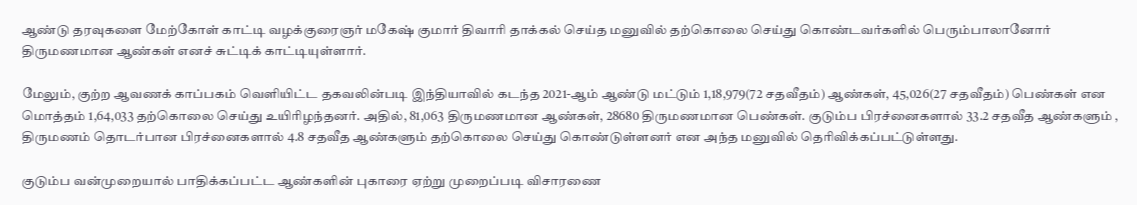ஆண்டு தரவுகளை மேற்கோள் காட்டி வழக்குரைஞர் மகேஷ் குமார் திவாரி தாக்கல் செய்த மனுவில் தற்கொலை செய்து கொண்டவர்களில் பெரும்பாலானோர் திருமணமான ஆண்கள் எனச் சுட்டிக் காட்டியுள்ளார்.

மேலும், குற்ற ஆவணக் காப்பகம் வெளியிட்ட தகவலின்படி இந்தியாவில் கடந்த 2021-ஆம் ஆண்டு மட்டும் 1,18,979(72 சதவீதம்) ஆண்கள், 45,026(27 சதவீதம்) பெண்கள் என மொத்தம் 1,64,033 தற்கொலை செய்து உயிரிழந்தனர். அதில், 81,063 திருமணமான ஆண்கள், 28680 திருமணமான பெண்கள். குடும்ப பிரச்னைகளால் 33.2 சதவீத ஆண்களும் , திருமணம் தொடர்பான பிரச்னைகளால் 4.8 சதவீத ஆண்களும் தற்கொலை செய்து கொண்டுள்ளனர் என அந்த மனுவில் தெரிவிக்கப்பட்டுள்ளது.

குடும்ப வன்முறையால் பாதிக்கப்பட்ட ஆண்களின் புகாரை ஏற்று முறைப்படி விசாரணை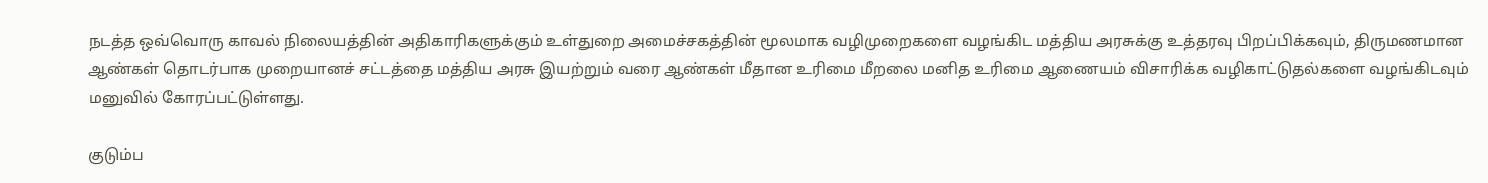நடத்த ஒவ்வொரு காவல் நிலையத்தின் அதிகாரிகளுக்கும் உள்துறை அமைச்சகத்தின் மூலமாக வழிமுறைகளை வழங்கிட மத்திய அரசுக்கு உத்தரவு பிறப்பிக்கவும், திருமணமான ஆண்கள் தொடர்பாக முறையானச் சட்டத்தை மத்திய அரசு இயற்றும் வரை ஆண்கள் மீதான உரிமை மீறலை மனித உரிமை ஆணையம் விசாரிக்க வழிகாட்டுதல்களை வழங்கிடவும் மனுவில் கோரப்பட்டுள்ளது.

குடும்ப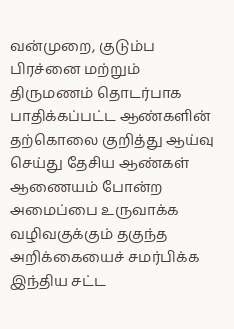வன்முறை, குடும்ப பிரச்னை மற்றும் திருமணம் தொடர்பாக பாதிக்கப்பட்ட ஆண்களின் தற்கொலை குறித்து ஆய்வு செய்து தேசிய ஆண்கள் ஆணையம் போன்ற அமைப்பை உருவாக்க வழிவகுக்கும் தகுந்த அறிக்கையைச் சமர்பிக்க இந்திய சட்ட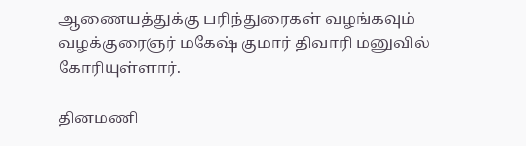ஆணையத்துக்கு பரிந்துரைகள் வழங்கவும் வழக்குரைஞர் மகேஷ் குமார் திவாரி மனுவில் கோரியுள்ளார்.

தினமணி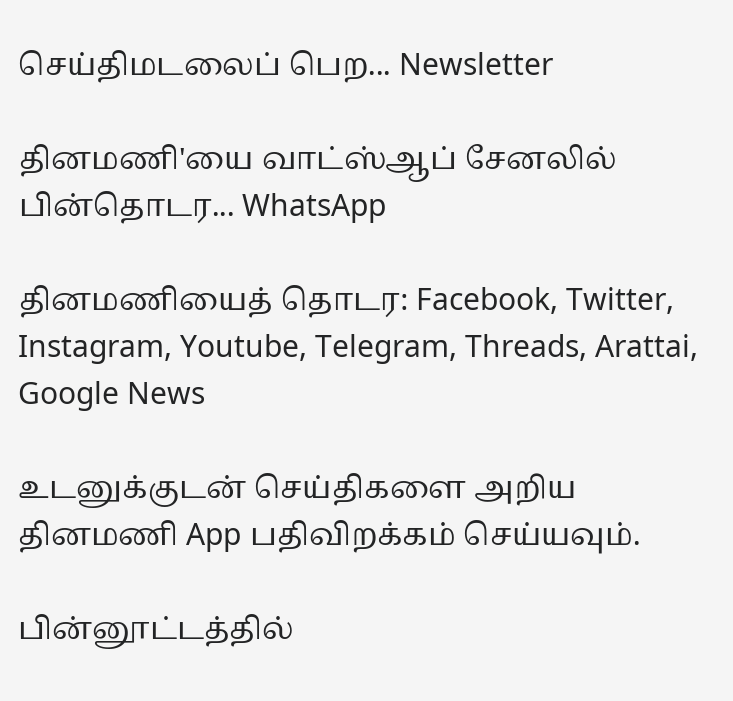செய்திமடலைப் பெற... Newsletter

தினமணி'யை வாட்ஸ்ஆப் சேனலில் பின்தொடர... WhatsApp

தினமணியைத் தொடர: Facebook, Twitter, Instagram, Youtube, Telegram, Threads, Arattai, Google News

உடனுக்குடன் செய்திகளை அறிய தினமணி App பதிவிறக்கம் செய்யவும்.

பின்னூட்டத்தில்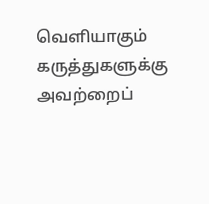வெளியாகும் கருத்துகளுக்கு அவற்றைப்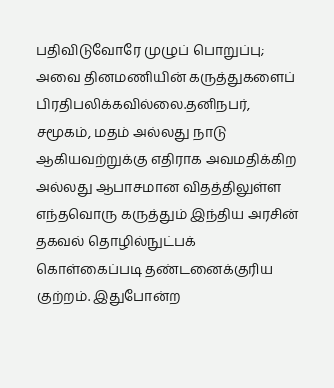பதிவிடுவோரே முழுப் பொறுப்பு; அவை தினமணியின் கருத்துகளைப் பிரதிபலிக்கவில்லை.தனிநபர், சமூகம், மதம் அல்லது நாடு ஆகியவற்றுக்கு எதிராக அவமதிக்கிற அல்லது ஆபாசமான விதத்திலுள்ள எந்தவொரு கருத்தும் இந்திய அரசின் தகவல் தொழில்நுட்பக் கொள்கைப்படி தண்டனைக்குரிய குற்றம். இதுபோன்ற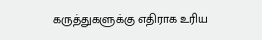கருத்துகளுக்கு எதிராக உரிய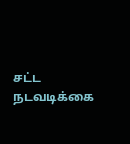சட்ட நடவடிக்கை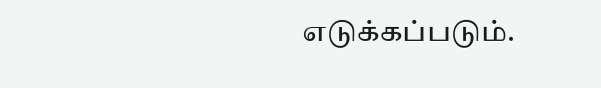எடுக்கப்படும்.